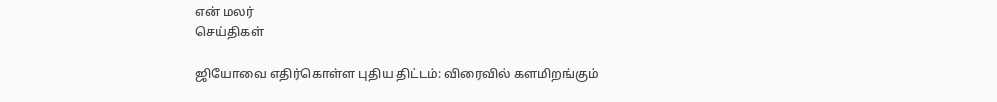என் மலர்
செய்திகள்

ஜியோவை எதிர்கொள்ள புதிய திட்டம்: விரைவில் களமிறங்கும்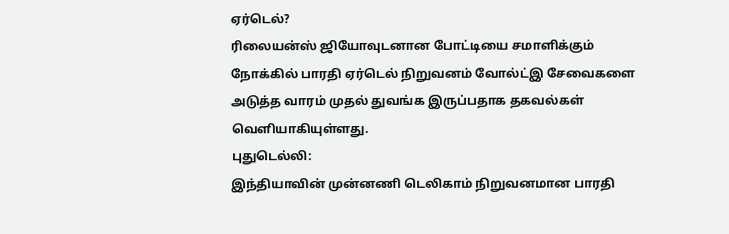ஏர்டெல்?
ரிலையன்ஸ் ஜியோவுடனான போட்டியை சமாளிக்கும் நோக்கில் பாரதி ஏர்டெல் நிறுவனம் வோல்ட்இ சேவைகளை அடுத்த வாரம் முதல் துவங்க இருப்பதாக தகவல்கள் வெளியாகியுள்ளது.
புதுடெல்லி:
இந்தியாவின் முன்னணி டெலிகாம் நிறுவனமான பாரதி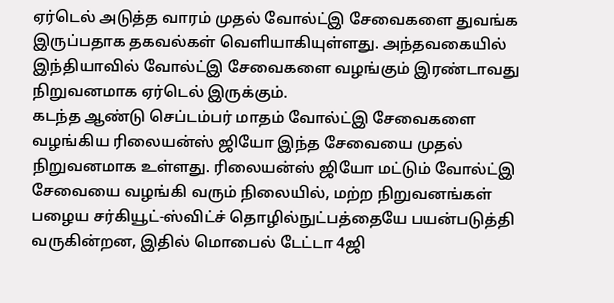ஏர்டெல் அடுத்த வாரம் முதல் வோல்ட்இ சேவைகளை துவங்க இருப்பதாக தகவல்கள் வெளியாகியுள்ளது. அந்தவகையில் இந்தியாவில் வோல்ட்இ சேவைகளை வழங்கும் இரண்டாவது நிறுவனமாக ஏர்டெல் இருக்கும்.
கடந்த ஆண்டு செப்டம்பர் மாதம் வோல்ட்இ சேவைகளை வழங்கிய ரிலையன்ஸ் ஜியோ இந்த சேவையை முதல் நிறுவனமாக உள்ளது. ரிலையன்ஸ் ஜியோ மட்டும் வோல்ட்இ சேவையை வழங்கி வரும் நிலையில், மற்ற நிறுவனங்கள் பழைய சர்கியூட்-ஸ்விட்ச் தொழில்நுட்பத்தையே பயன்படுத்தி வருகின்றன, இதில் மொபைல் டேட்டா 4ஜி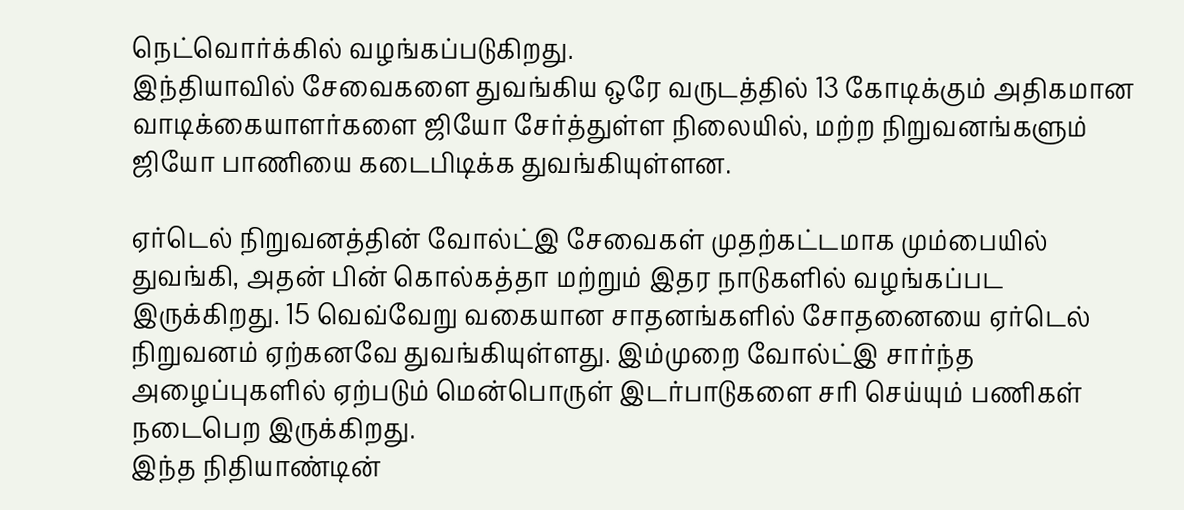நெட்வொர்க்கில் வழங்கப்படுகிறது.
இந்தியாவில் சேவைகளை துவங்கிய ஒரே வருடத்தில் 13 கோடிக்கும் அதிகமான வாடிக்கையாளர்களை ஜியோ சேர்த்துள்ள நிலையில், மற்ற நிறுவனங்களும் ஜியோ பாணியை கடைபிடிக்க துவங்கியுள்ளன.

ஏர்டெல் நிறுவனத்தின் வோல்ட்இ சேவைகள் முதற்கட்டமாக மும்பையில் துவங்கி, அதன் பின் கொல்கத்தா மற்றும் இதர நாடுகளில் வழங்கப்பட இருக்கிறது. 15 வெவ்வேறு வகையான சாதனங்களில் சோதனையை ஏர்டெல் நிறுவனம் ஏற்கனவே துவங்கியுள்ளது. இம்முறை வோல்ட்இ சார்ந்த அழைப்புகளில் ஏற்படும் மென்பொருள் இடர்பாடுகளை சரி செய்யும் பணிகள் நடைபெற இருக்கிறது.
இந்த நிதியாண்டின்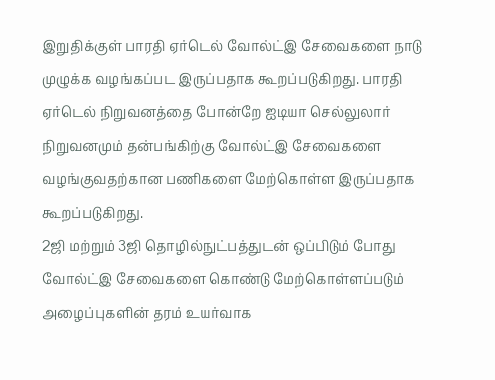இறுதிக்குள் பாரதி ஏர்டெல் வோல்ட்இ சேவைகளை நாடு முழுக்க வழங்கப்பட இருப்பதாக கூறப்படுகிறது. பாரதி ஏர்டெல் நிறுவனத்தை போன்றே ஐடியா செல்லுலார் நிறுவனமும் தன்பங்கிற்கு வோல்ட்இ சேவைகளை வழங்குவதற்கான பணிகளை மேற்கொள்ள இருப்பதாக கூறப்படுகிறது.
2ஜி மற்றும் 3ஜி தொழில்நுட்பத்துடன் ஒப்பிடும் போது வோல்ட்இ சேவைகளை கொண்டு மேற்கொள்ளப்படும் அழைப்புகளின் தரம் உயர்வாக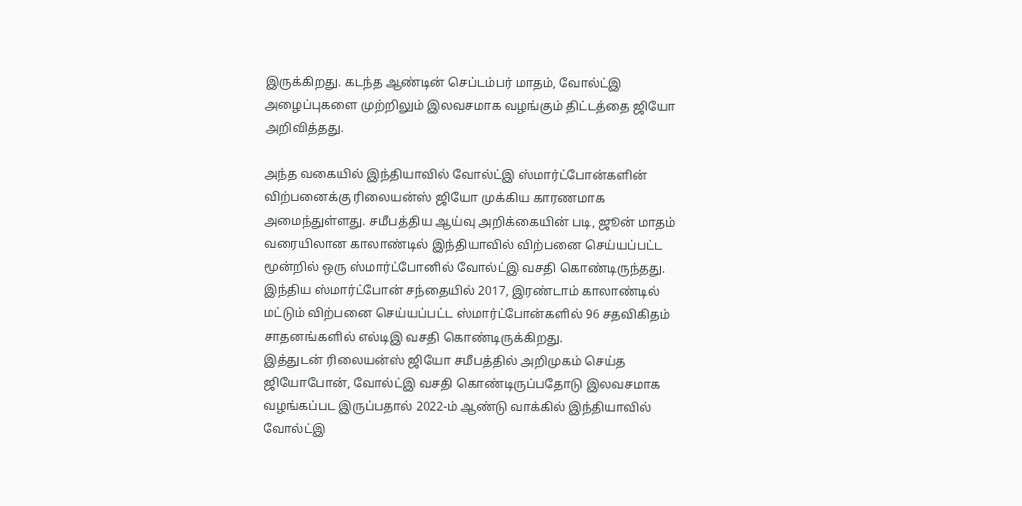இருக்கிறது. கடந்த ஆண்டின் செப்டம்பர் மாதம், வோல்ட்இ அழைப்புகளை முற்றிலும் இலவசமாக வழங்கும் திட்டத்தை ஜியோ அறிவித்தது.

அந்த வகையில் இந்தியாவில் வோல்ட்இ ஸ்மார்ட்போன்களின் விற்பனைக்கு ரிலையன்ஸ் ஜியோ முக்கிய காரணமாக அமைந்துள்ளது. சமீபத்திய ஆய்வு அறிக்கையின் படி, ஜூன் மாதம் வரையிலான காலாண்டில் இந்தியாவில் விற்பனை செய்யப்பட்ட மூன்றில் ஒரு ஸ்மார்ட்போனில் வோல்ட்இ வசதி கொண்டிருந்தது.
இந்திய ஸ்மார்ட்போன் சந்தையில் 2017, இரண்டாம் காலாண்டில் மட்டும் விற்பனை செய்யப்பட்ட ஸ்மார்ட்போன்களில் 96 சதவிகிதம் சாதனங்களில் எல்டிஇ வசதி கொண்டிருக்கிறது.
இத்துடன் ரிலையன்ஸ் ஜியோ சமீபத்தில் அறிமுகம் செய்த ஜியோபோன், வோல்ட்இ வசதி கொண்டிருப்பதோடு இலவசமாக வழங்கப்பட இருப்பதால் 2022-ம் ஆண்டு வாக்கில் இந்தியாவில் வோல்ட்இ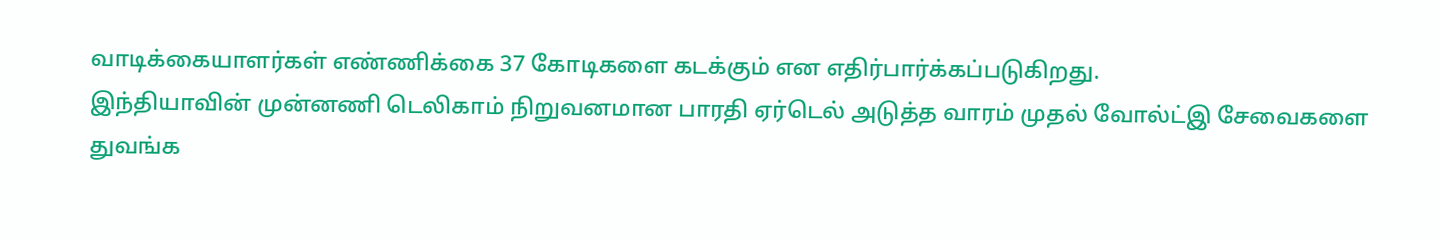வாடிக்கையாளர்கள் எண்ணிக்கை 37 கோடிகளை கடக்கும் என எதிர்பார்க்கப்படுகிறது.
இந்தியாவின் முன்னணி டெலிகாம் நிறுவனமான பாரதி ஏர்டெல் அடுத்த வாரம் முதல் வோல்ட்இ சேவைகளை துவங்க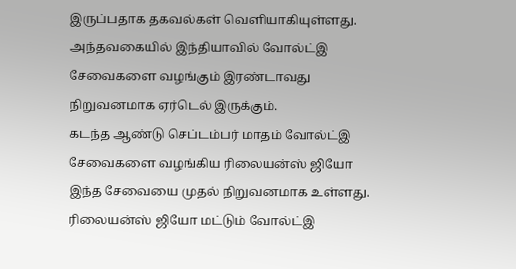இருப்பதாக தகவல்கள் வெளியாகியுள்ளது. அந்தவகையில் இந்தியாவில் வோல்ட்இ சேவைகளை வழங்கும் இரண்டாவது நிறுவனமாக ஏர்டெல் இருக்கும்.
கடந்த ஆண்டு செப்டம்பர் மாதம் வோல்ட்இ சேவைகளை வழங்கிய ரிலையன்ஸ் ஜியோ இந்த சேவையை முதல் நிறுவனமாக உள்ளது. ரிலையன்ஸ் ஜியோ மட்டும் வோல்ட்இ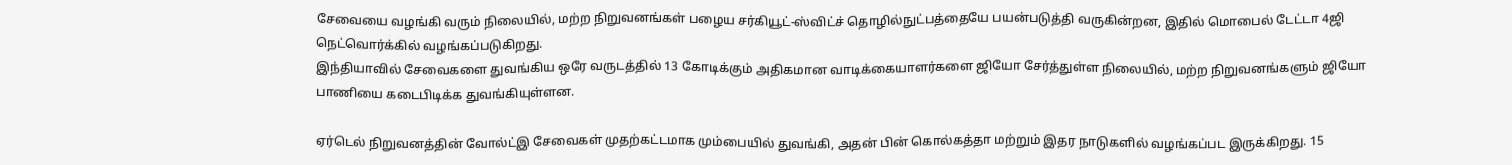சேவையை வழங்கி வரும் நிலையில், மற்ற நிறுவனங்கள் பழைய சர்கியூட்-ஸ்விட்ச் தொழில்நுட்பத்தையே பயன்படுத்தி வருகின்றன, இதில் மொபைல் டேட்டா 4ஜி நெட்வொர்க்கில் வழங்கப்படுகிறது.
இந்தியாவில் சேவைகளை துவங்கிய ஒரே வருடத்தில் 13 கோடிக்கும் அதிகமான வாடிக்கையாளர்களை ஜியோ சேர்த்துள்ள நிலையில், மற்ற நிறுவனங்களும் ஜியோ பாணியை கடைபிடிக்க துவங்கியுள்ளன.

ஏர்டெல் நிறுவனத்தின் வோல்ட்இ சேவைகள் முதற்கட்டமாக மும்பையில் துவங்கி, அதன் பின் கொல்கத்தா மற்றும் இதர நாடுகளில் வழங்கப்பட இருக்கிறது. 15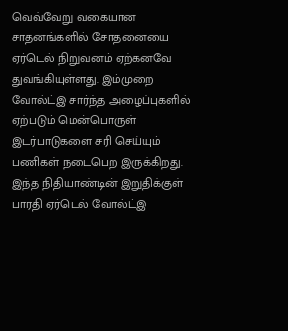வெவ்வேறு வகையான சாதனங்களில் சோதனையை ஏர்டெல் நிறுவனம் ஏற்கனவே துவங்கியுள்ளது. இம்முறை வோல்ட்இ சார்ந்த அழைப்புகளில் ஏற்படும் மென்பொருள் இடர்பாடுகளை சரி செய்யும் பணிகள் நடைபெற இருக்கிறது.
இந்த நிதியாண்டின் இறுதிக்குள் பாரதி ஏர்டெல் வோல்ட்இ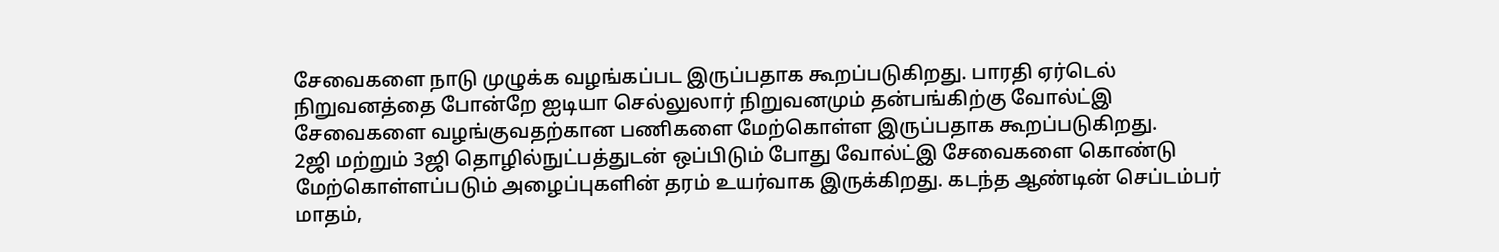சேவைகளை நாடு முழுக்க வழங்கப்பட இருப்பதாக கூறப்படுகிறது. பாரதி ஏர்டெல் நிறுவனத்தை போன்றே ஐடியா செல்லுலார் நிறுவனமும் தன்பங்கிற்கு வோல்ட்இ சேவைகளை வழங்குவதற்கான பணிகளை மேற்கொள்ள இருப்பதாக கூறப்படுகிறது.
2ஜி மற்றும் 3ஜி தொழில்நுட்பத்துடன் ஒப்பிடும் போது வோல்ட்இ சேவைகளை கொண்டு மேற்கொள்ளப்படும் அழைப்புகளின் தரம் உயர்வாக இருக்கிறது. கடந்த ஆண்டின் செப்டம்பர் மாதம்,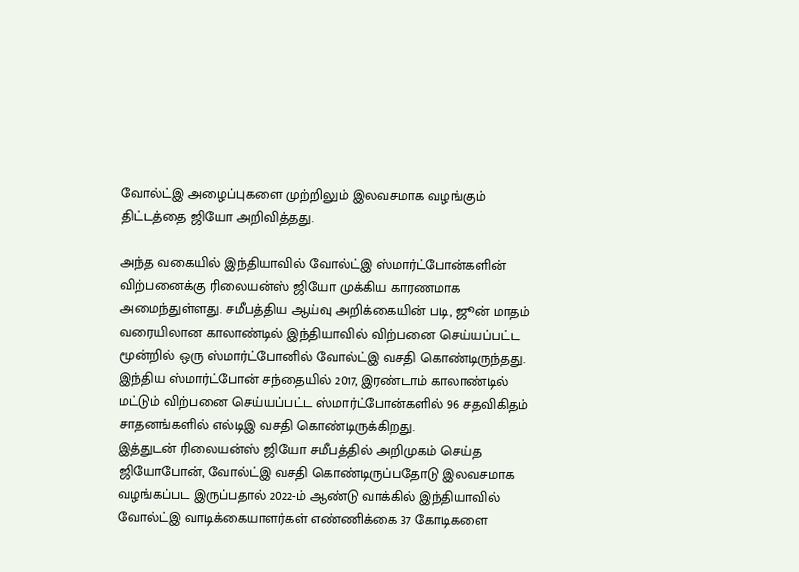வோல்ட்இ அழைப்புகளை முற்றிலும் இலவசமாக வழங்கும் திட்டத்தை ஜியோ அறிவித்தது.

அந்த வகையில் இந்தியாவில் வோல்ட்இ ஸ்மார்ட்போன்களின் விற்பனைக்கு ரிலையன்ஸ் ஜியோ முக்கிய காரணமாக அமைந்துள்ளது. சமீபத்திய ஆய்வு அறிக்கையின் படி, ஜூன் மாதம் வரையிலான காலாண்டில் இந்தியாவில் விற்பனை செய்யப்பட்ட மூன்றில் ஒரு ஸ்மார்ட்போனில் வோல்ட்இ வசதி கொண்டிருந்தது.
இந்திய ஸ்மார்ட்போன் சந்தையில் 2017, இரண்டாம் காலாண்டில் மட்டும் விற்பனை செய்யப்பட்ட ஸ்மார்ட்போன்களில் 96 சதவிகிதம் சாதனங்களில் எல்டிஇ வசதி கொண்டிருக்கிறது.
இத்துடன் ரிலையன்ஸ் ஜியோ சமீபத்தில் அறிமுகம் செய்த ஜியோபோன், வோல்ட்இ வசதி கொண்டிருப்பதோடு இலவசமாக வழங்கப்பட இருப்பதால் 2022-ம் ஆண்டு வாக்கில் இந்தியாவில் வோல்ட்இ வாடிக்கையாளர்கள் எண்ணிக்கை 37 கோடிகளை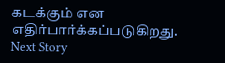கடக்கும் என எதிர்பார்க்கப்படுகிறது.
Next Story